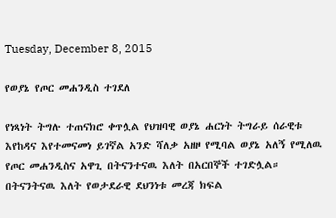Tuesday, December 8, 2015

የወያኔ የጦር መሐንዲስ ተገደለ

የነጻነት ትግሉ ተጠናክሮ ቀጥሏል የህዝባዊ ወያኔ ሐርነት ትግራይ ሰራዊቱ እየከዳና እየተመናመነ ይገኛል አንድ ሻለቃ አዘዞ የሚባል ወያኔ አለኝ የሚለዉ የጦር መሐንዲስና አዋጊ በትናንተናዉ እለት በአርበኞች ተገድሏል። በትናንትናዉ እለት የወታደራዊ ደህንነቱ መረጃ ክፍል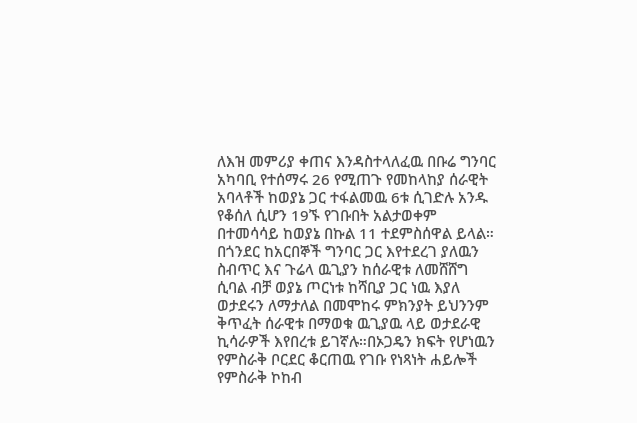ለእዝ መምሪያ ቀጠና እንዳስተላለፈዉ በቡሬ ግንባር አካባቢ የተሰማሩ 26 የሚጠጉ የመከላከያ ሰራዊት አባላቶች ከወያኔ ጋር ተፋልመዉ 6ቱ ሲገድሉ አንዱ የቆሰለ ሲሆን 19ኙ የገቡበት አልታወቀም በተመሳሳይ ከወያኔ በኩል 11 ተደምስሰዋል ይላል። በጎንደር ከአርበኞች ግንባር ጋር እየተደረገ ያለዉን ስብጥር እና ጉሬላ ዉጊያን ከሰራዊቱ ለመሸሸግ ሲባል ብቻ ወያኔ ጦርነቱ ከሻቢያ ጋር ነዉ እያለ ወታደሩን ለማታለል በመሞከሩ ምክንያት ይህንንም ቅጥፈት ሰራዊቱ በማወቁ ዉጊያዉ ላይ ወታደራዊ ኪሳራዎች እየበረቱ ይገኛሉ።በኦጋዴን ክፍት የሆነዉን የምስራቅ ቦርደር ቆርጠዉ የገቡ የነጻነት ሐይሎች የምስራቅ ኮከብ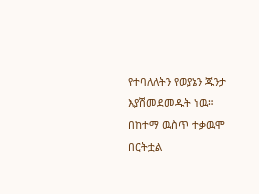የተባለለትን የወያኔን ጁንታ እያሽመደመዱት ነዉ።
በከተማ ዉስጥ ተቃዉሞ በርትቷል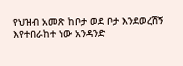የህዝብ አመጽ ከቦታ ወደ ቦታ እንደወረሽኝ እየተበራከተ ነው አንዳንድ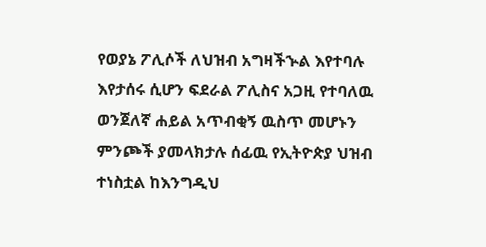የወያኔ ፖሊሶች ለህዝብ አግዛችኍል እየተባሉ እየታሰሩ ሲሆን ፍደራል ፖሊስና አጋዚ የተባለዉ ወንጀለኛ ሐይል አጥብቂኝ ዉስጥ መሆኑን ምንጮች ያመላክታሉ ሰፊዉ የኢትዮጵያ ህዝብ ተነስቷል ከእንግዲህ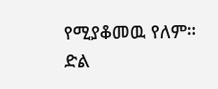የሚያቆመዉ የለም።
ድል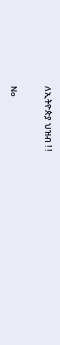ለኢትዮጵያ ህዝብ ! !

No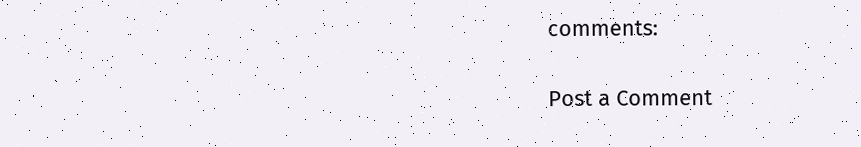comments:

Post a Comment